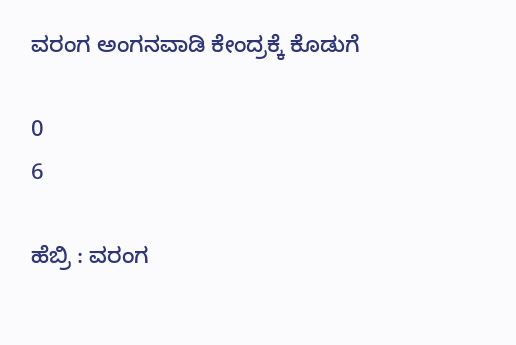ವರಂಗ ಅಂಗನವಾಡಿ ಕೇಂದ್ರಕ್ಕೆ ಕೊಡುಗೆ

0
6

ಹೆಬ್ರಿ : ವರಂಗ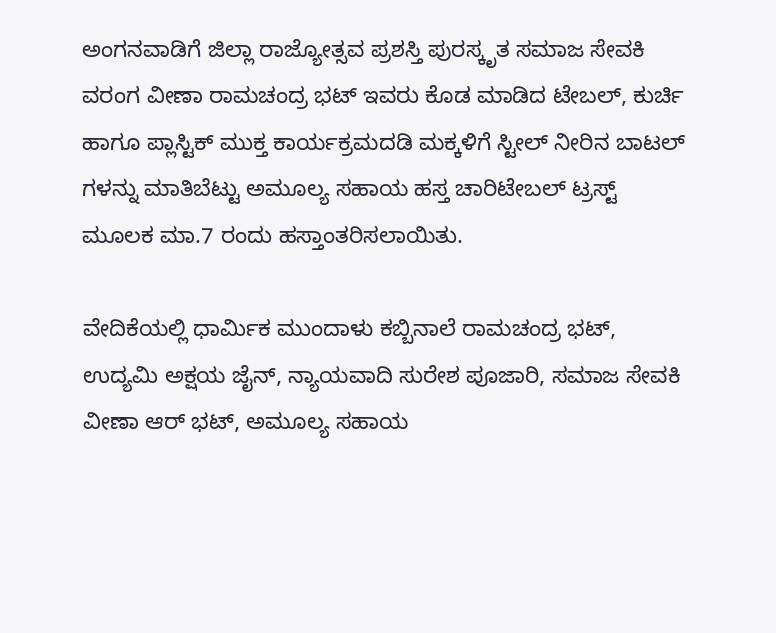ಅಂಗನವಾಡಿಗೆ ಜಿಲ್ಲಾ ರಾಜ್ಯೋತ್ಸವ ಪ್ರಶಸ್ತಿ ಪುರಸ್ಕೃತ ಸಮಾಜ ಸೇವಕಿ ವರಂಗ ವೀಣಾ ರಾಮಚಂದ್ರ ಭಟ್ ಇವರು ಕೊಡ ಮಾಡಿದ ಟೇಬಲ್, ಕುರ್ಚಿ ಹಾಗೂ ಪ್ಲಾಸ್ಟಿಕ್ ಮುಕ್ತ ಕಾರ್ಯಕ್ರಮದಡಿ ಮಕ್ಕಳಿಗೆ ಸ್ಟೀಲ್ ನೀರಿನ ಬಾಟಲ್ ಗಳನ್ನು ಮಾತಿಬೆಟ್ಟು ಅಮೂಲ್ಯ ಸಹಾಯ ಹಸ್ತ ಚಾರಿಟೇಬಲ್ ಟ್ರಸ್ಟ್ ಮೂಲಕ ಮಾ.7 ರಂದು ಹಸ್ತಾಂತರಿಸಲಾಯಿತು.

ವೇದಿಕೆಯಲ್ಲಿ ಧಾರ್ಮಿಕ ಮುಂದಾಳು ಕಬ್ಬಿನಾಲೆ ರಾಮಚಂದ್ರ ಭಟ್, ಉದ್ಯಮಿ ಅಕ್ಷಯ ಜೈನ್, ನ್ಯಾಯವಾದಿ ಸುರೇಶ ಪೂಜಾರಿ, ಸಮಾಜ ಸೇವಕಿ ವೀಣಾ ಆರ್ ಭಟ್, ಅಮೂಲ್ಯ ಸಹಾಯ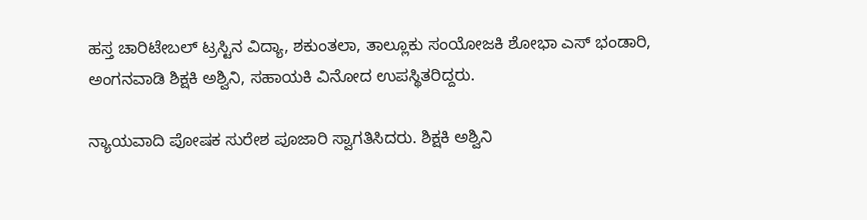ಹಸ್ತ ಚಾರಿಟೇಬಲ್ ಟ್ರಸ್ಟಿನ ವಿದ್ಯಾ, ಶಕುಂತಲಾ, ತಾಲ್ಲೂಕು ಸಂಯೋಜಕಿ ಶೋಭಾ ಎಸ್ ಭಂಡಾರಿ, ಅಂಗನವಾಡಿ ಶಿಕ್ಷಕಿ ಅಶ್ವಿನಿ, ಸಹಾಯಕಿ ವಿನೋದ ಉಪಸ್ಥಿತರಿದ್ದರು.

ನ್ಯಾಯವಾದಿ ಪೋಷಕ ಸುರೇಶ ಪೂಜಾರಿ ಸ್ವಾಗತಿಸಿದರು. ಶಿಕ್ಷಕಿ ಅಶ್ವಿನಿ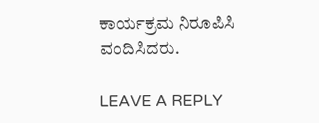ಕಾರ್ಯಕ್ರಮ ನಿರೂಪಿಸಿ ವಂದಿಸಿದರು.

LEAVE A REPLY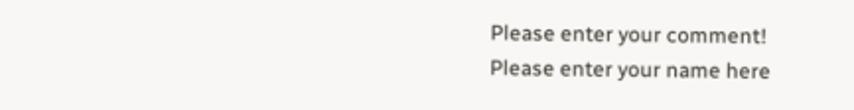Please enter your comment!
Please enter your name here